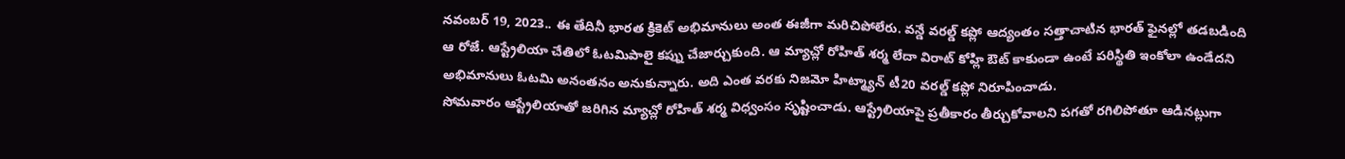నవంబర్ 19, 2023.. ఈ తేదినీ భారత క్రికెట్ అభిమానులు అంత ఈజీగా మరిచిపోలేరు. వన్డే వరల్డ్ కప్లో ఆద్యంతం సత్తాచాటిన భారత్ ఫైనల్లో తడబడింది ఆ రోజే. ఆస్ట్రేలియా చేతిలో ఓటమిపాలై కప్ను చేజార్చుకుంది. ఆ మ్యాచ్లో రోహిత్ శర్మ లేదా విరాట్ కోహ్లి ఔట్ కాకుండా ఉంటే పరిస్థితి ఇంకోలా ఉండేదని అభిమానులు ఓటమి అనంతనం అనుకున్నారు. అది ఎంత వరకు నిజమో హిట్మ్యాన్ టీ20 వరల్డ్ కప్లో నిరూపించాడు.
సోమవారం ఆస్ట్రేలియాతో జరిగిన మ్యాచ్లో రోహిత్ శర్మ విధ్వంసం సృష్టించాడు. ఆస్ట్రేలియాపై ప్రతీకారం తీర్చుకోవాలని పగతో రగిలిపోతూ ఆడినట్లుగా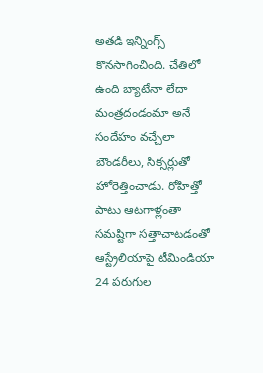అతడి ఇన్నింగ్స్ కొనసాగించింది. చేతిలో ఉంది బ్యాటేనా లేదా మంత్రదండంమా అనే సందేహం వచ్చేలా బౌండరీలు, సిక్సర్లుతో హోరెత్తించాడు. రోహిత్తో పాటు ఆటగాళ్లంతా సమష్టిగా సత్తాచాటడంతో ఆస్ట్రేలియాపై టీమిండియా 24 పరుగుల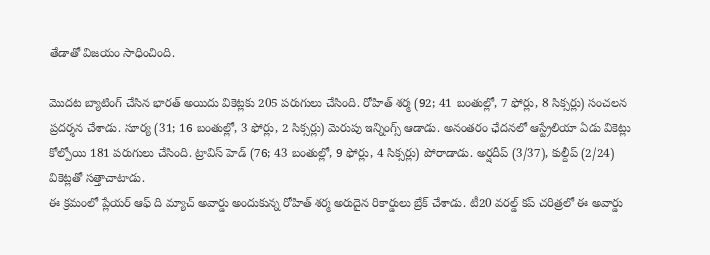తేడాతో విజయం సాధించింది.

మొదట బ్యాటింగ్ చేసిన భారత్ అయిదు వికెట్లకు 205 పరుగులు చేసింది. రోహిత్ శర్మ (92; 41 బంతుల్లో, 7 ఫోర్లు, 8 సిక్సర్లు) సంచలన ప్రదర్శన చేశాడు. సూర్య (31; 16 బంతుల్లో, 3 ఫోర్లు, 2 సిక్సర్లు) మెరుపు ఇన్నింగ్స్ ఆడాడు. అనంతరం ఛేదనలో ఆస్ట్రేలియా ఏడు వికెట్లు కోల్పోయి 181 పరుగులు చేసింది. ట్రావిస్ హెడ్ (76; 43 బంతుల్లో, 9 ఫోర్లు, 4 సిక్సర్లు) పోరాడాడు. అర్షదీప్ (3/37), కుల్దీప్ (2/24) వికెట్లతో సత్తాచాటాడు.
ఈ క్రమంలో ప్లేయర్ ఆఫ్ ది మ్యాచ్ అవార్డు అందుకున్న రోహిత్ శర్మ అరుదైన రికార్డులు బ్రేక్ చేశాడు. టీ20 వరల్డ్ కప్ చరిత్రలో ఈ అవార్డు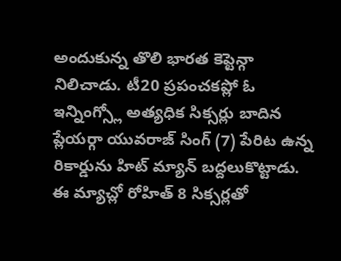అందుకున్న తొలి భారత కెప్టెన్గా నిలిచాడు. టీ20 ప్రపంచకప్లో ఓ ఇన్నింగ్స్లో అత్యధిక సిక్సర్లు బాదిన ప్లేయర్గా యువరాజ్ సింగ్ (7) పేరిట ఉన్న రికార్డును హిట్ మ్యాన్ బద్దలుకొట్టాడు. ఈ మ్యాచ్లో రోహిత్ 8 సిక్సర్లతో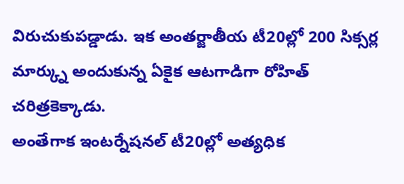విరుచుకుపడ్డాడు. ఇక అంతర్జాతీయ టీ20ల్లో 200 సిక్సర్ల మార్క్ను అందుకున్న ఏకైక ఆటగాడిగా రోహిత్ చరిత్రకెక్కాడు.
అంతేగాక ఇంటర్నేషనల్ టీ20ల్లో అత్యధిక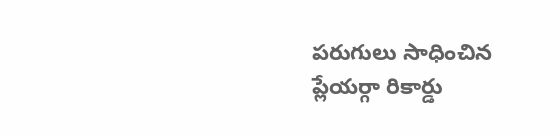పరుగులు సాధించిన ప్లేయర్గా రికార్డు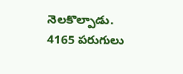నెలకొల్పాడు. 4165 పరుగులు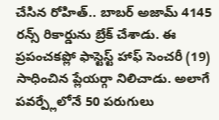చేసిన రోహిత్.. బాబర్ అజామ్ 4145 రన్స్ రికార్డును బ్రేక్ చేశాడు. ఈ ప్రపంచకప్లో ఫాస్టెస్ట్ హాఫ్ సెంచరీ (19) సాధించిన ప్లేయర్గా నిలిచాడు. అలాగే పవర్ప్లేలోనే 50 పరుగులు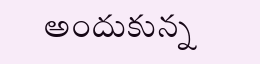అందుకున్న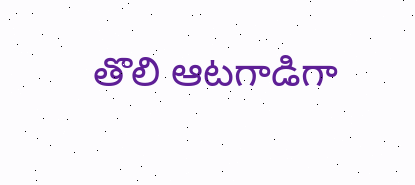తొలి ఆటగాడిగా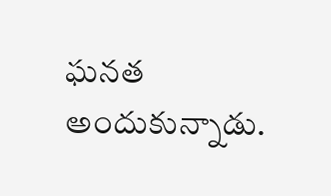ఘనత అందుకున్నాడు.